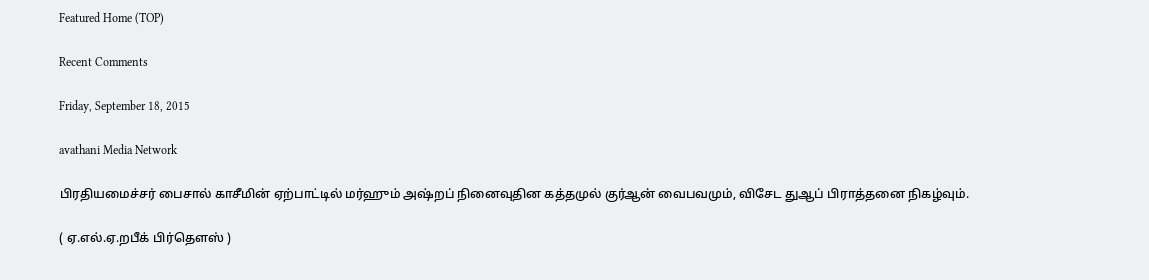Featured Home (TOP)

Recent Comments

Friday, September 18, 2015

avathani Media Network

பிரதியமைச்சர் பைசால் காசீமின் ஏற்பாட்டில் மர்ஹும் அஷ்றப் நினைவுதின கத்தமுல் குர்ஆன் வைபவமும், விசேட துஆப் பிராத்தனை நிகழ்வும்.

( ஏ.எல்.ஏ.றபீக் பிர்தௌஸ் )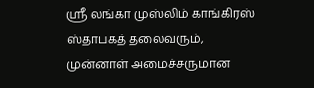ஸ்ரீ லங்கா முஸ்லிம் காங்கிரஸ் ஸ்தாபகத் தலைவரும், முன்னாள் அமைச்சருமான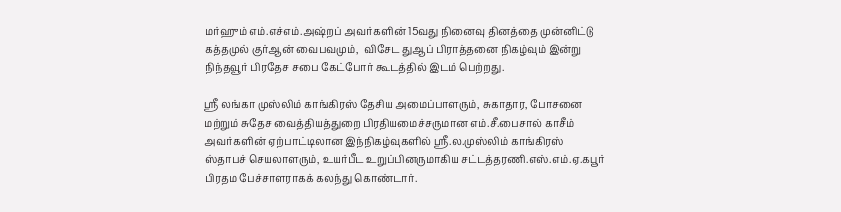மர்ஹும் எம்.எச்எம்.அஷ்றப் அவர்களின் 15வது நினைவு தினத்தை முன்னிட்டு கத்தமுல் குர்ஆன் வைபவமும்,  விசேட துஆப் பிராத்தனை நிகழ்வும் இன்று நிந்தவூர் பிரதேச சபை கேட்போர் கூடத்தில் இடம் பெற்றது.

ஸ்ரீ லங்கா முஸ்லிம் காங்கிரஸ் தேசிய அமைப்பாளரும், சுகாதார, போசனை மற்றும் சுதேச வைத்தியத்துறை பிரதியமைச்சருமான எம்.சீ.பைசால் காசீம் அவர்களின் ஏற்பாட்டிலான இந்நிகழ்வுகளில் ஸ்ரீ.ல.முஸ்லிம் காங்கிரஸ் ஸ்தாபச் செயலாளரும், உயர்பீட உறுப்பினருமாகிய சட்டத்தரணி.எஸ்.எம்.ஏ.கபூர் பிரதம பேச்சாளராகக் கலந்து கொண்டார்.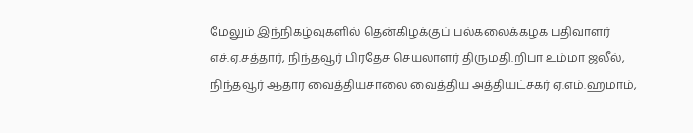மேலும் இந்நிகழ்வுகளில் தென்கிழக்குப் பல்கலைக்கழக பதிவாளர் எச்.ஏ.சத்தார், நிந்தவூர் பிரதேச செயலாளர் திருமதி.றிபா உம்மா ஜலீல், நிந்தவூர் ஆதார வைத்தியசாலை வைத்திய அத்தியட்சகர் ஏ.எம்.ஹமாம்,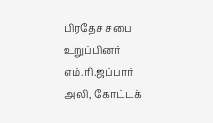பிரதேச சபை உறுப்பினர் எம்.ரி.ஜப்பார் அலி, கோட்டக்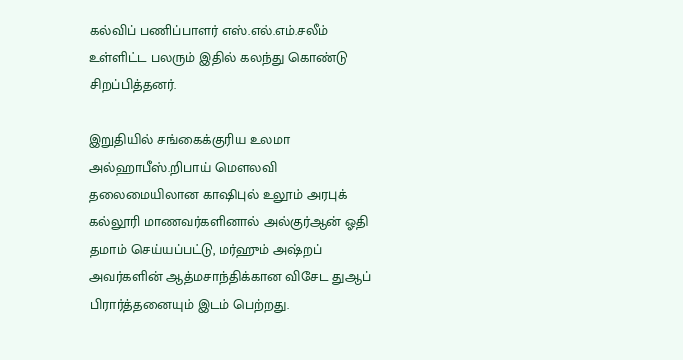கல்விப் பணிப்பாளர் எஸ்.எல்.எம்.சலீம் உள்ளிட்ட பலரும் இதில் கலந்து கொண்டு சிறப்பித்தனர்.

இறுதியில் சங்கைக்குரிய உலமா அல்ஹாபீஸ்.றிபாய் மௌலவி தலைமையிலான காஷிபுல் உலூம் அரபுக் கல்லூரி மாணவர்களினால் அல்குர்ஆன் ஓதி தமாம் செய்யப்பட்டு, மர்ஹும் அஷ்றப் அவர்களின் ஆத்மசாந்திக்கான விசேட துஆப் பிரார்த்தனையும் இடம் பெற்றது.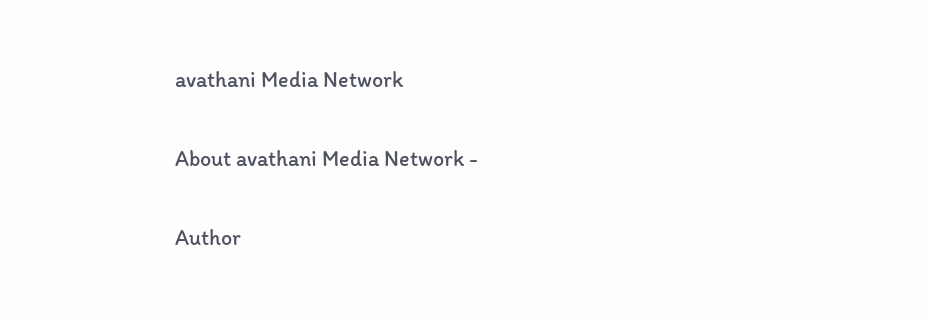avathani Media Network

About avathani Media Network -

Author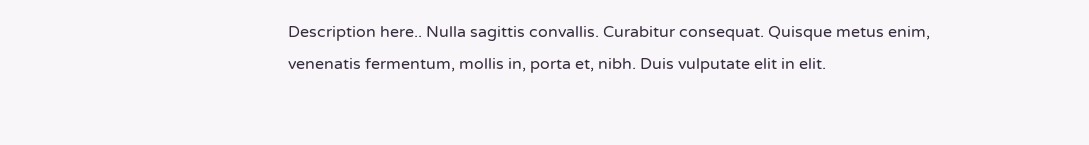Description here.. Nulla sagittis convallis. Curabitur consequat. Quisque metus enim, venenatis fermentum, mollis in, porta et, nibh. Duis vulputate elit in elit.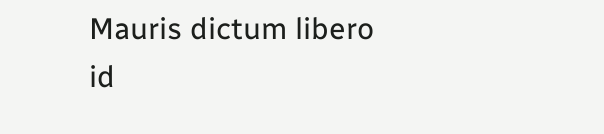Mauris dictum libero id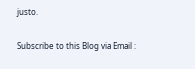justo.

Subscribe to this Blog via Email :